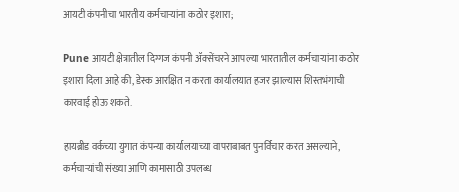आयटी कंपनीचा भारतीय कर्मचाऱ्यांना कठोर इशारा;

Pune आयटी क्षेत्रातील दिग्गज कंपनी ॲक्सेंचरने आपल्या भारतातील कर्मचाऱ्यांना कठोर इशारा दिला आहे की, डेस्क आरक्षित न करता कार्यालयात हजर झाल्यास शिस्तभंगाची कारवाई होऊ शकते.

हायब्रीड वर्कच्या युगात कंपन्या कार्यालयाच्या वापराबाबत पुनर्विचार करत असल्याने, कर्मचाऱ्यांची संख्या आणि कामासाठी उपलब्ध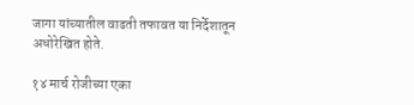जागा यांच्यातील वाढती तफावत या निर्देशातून अधोरेखित होते.

१४ मार्च रोजीच्या एका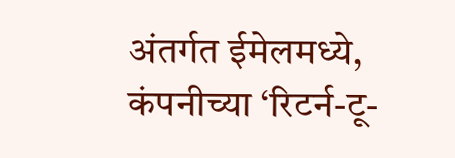अंतर्गत ईमेलमध्ये, कंपनीच्या ‘रिटर्न-टू-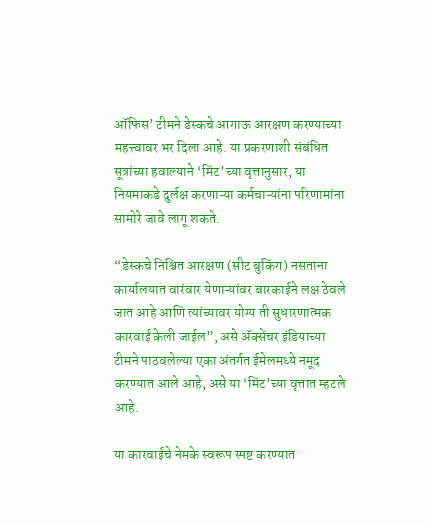ऑफिस’ टीमने डेस्कचे आगाऊ आरक्षण करण्याच्या महत्त्वावर भर दिला आहे. या प्रकरणाशी संबंधित सूत्रांच्या हवाल्याने ‘मिंट’च्या वृत्तानुसार, या नियमाकडे दुर्लक्ष करणाऱ्या कर्मचाऱ्यांना परिणामांना सामोरे जावे लागू शकते.

“डेस्कचे निश्चित आरक्षण (सीट बुकिंग) नसताना कार्यालयात वारंवार येणाऱ्यांवर बारकाईने लक्ष ठेवले जात आहे आणि त्यांच्यावर योग्य ती सुधारणात्मक कारवाई केली जाईल”, असे ॲक्सेंचर इंडियाच्या टीमने पाठवलेल्या एका अंतर्गत ईमेलमध्ये नमूद करण्यात आले आहे, असे या ‘मिंट’च्या वृत्तात म्हटले आहे.

या कारवाईचे नेमके स्वरूप स्पष्ट करण्यात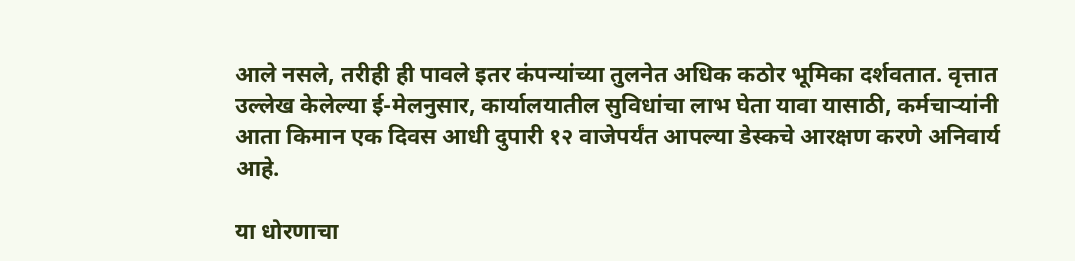आले नसले, तरीही ही पावले इतर कंपन्यांच्या तुलनेत अधिक कठोर भूमिका दर्शवतात. वृत्तात उल्लेख केलेल्या ई-मेलनुसार, कार्यालयातील सुविधांचा लाभ घेता यावा यासाठी, कर्मचाऱ्यांनी आता किमान एक दिवस आधी दुपारी १२ वाजेपर्यंत आपल्या डेस्कचे आरक्षण करणे अनिवार्य आहे.

या धोरणाचा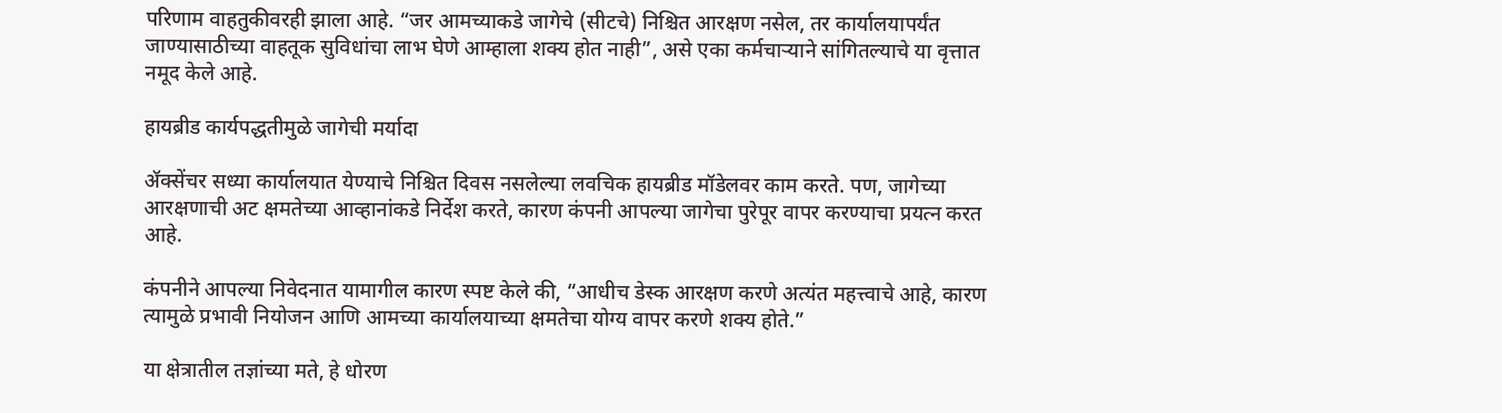परिणाम वाहतुकीवरही झाला आहे. “जर आमच्याकडे जागेचे (सीटचे) निश्चित आरक्षण नसेल, तर कार्यालयापर्यंत जाण्यासाठीच्या वाहतूक सुविधांचा लाभ घेणे आम्हाला शक्य होत नाही”, असे एका कर्मचाऱ्याने सांगितल्याचे या वृत्तात नमूद केले आहे.

हायब्रीड कार्यपद्धतीमुळे जागेची मर्यादा

ॲक्सेंचर सध्या कार्यालयात येण्याचे निश्चित दिवस नसलेल्या लवचिक हायब्रीड मॉडेलवर काम करते. पण, जागेच्या आरक्षणाची अट क्षमतेच्या आव्हानांकडे निर्देश करते, कारण कंपनी आपल्या जागेचा पुरेपूर वापर करण्याचा प्रयत्न करत आहे.

कंपनीने आपल्या निवेदनात यामागील कारण स्पष्ट केले की, “आधीच डेस्क आरक्षण करणे अत्यंत महत्त्वाचे आहे, कारण त्यामुळे प्रभावी नियोजन आणि आमच्या कार्यालयाच्या क्षमतेचा योग्य वापर करणे शक्य होते.”

या क्षेत्रातील तज्ञांच्या मते, हे धोरण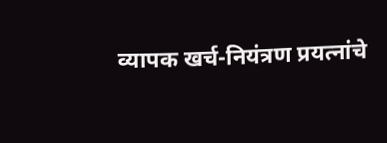व्यापक खर्च-नियंत्रण प्रयत्नांचे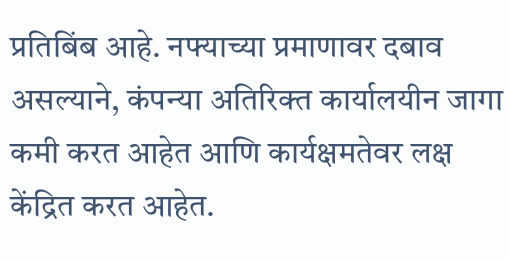प्रतिबिंब आहे. नफ्याच्या प्रमाणावर दबाव असल्याने, कंपन्या अतिरिक्त कार्यालयीन जागा कमी करत आहेत आणि कार्यक्षमतेवर लक्ष केंद्रित करत आहेत.